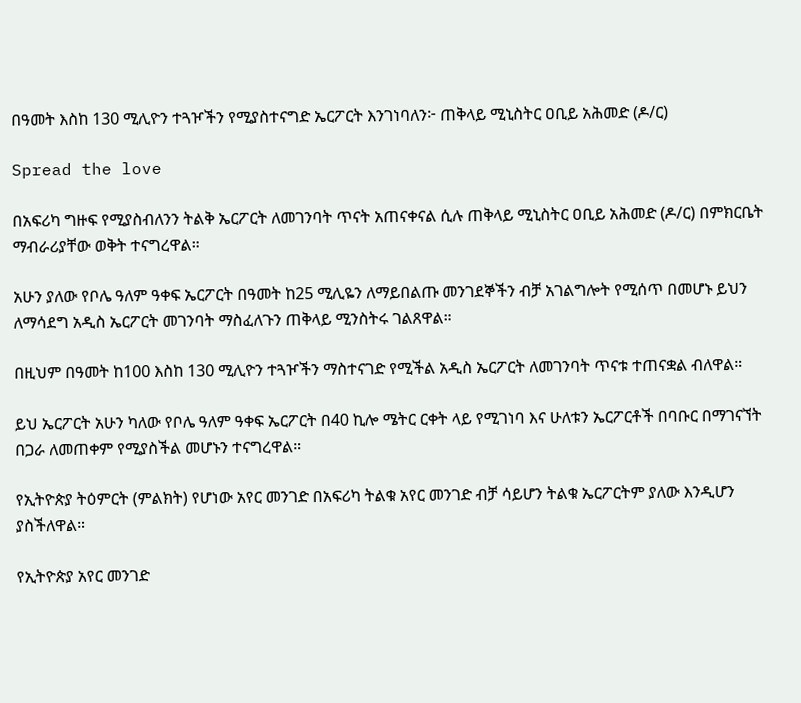በዓመት እስከ 130 ሚሊዮን ተጓዦችን የሚያስተናግድ ኤርፖርት እንገነባለን፦ ጠቅላይ ሚኒስትር ዐቢይ አሕመድ (ዶ/ር)

Spread the love

በአፍሪካ ግዙፍ የሚያስብለንን ትልቅ ኤርፖርት ለመገንባት ጥናት አጠናቀናል ሲሉ ጠቅላይ ሚኒስትር ዐቢይ አሕመድ (ዶ/ር) በምክርቤት ማብራሪያቸው ወቅት ተናግረዋል።

አሁን ያለው የቦሌ ዓለም ዓቀፍ ኤርፖርት በዓመት ከ25 ሚሊዬን ለማይበልጡ መንገደኞችን ብቻ አገልግሎት የሚሰጥ በመሆኑ ይህን ለማሳደግ አዲስ ኤርፖርት መገንባት ማስፈለጉን ጠቅላይ ሚንስትሩ ገልጸዋል።

በዚህም በዓመት ከ100 እስከ 130 ሚሊዮን ተጓዦችን ማስተናገድ የሚችል አዲስ ኤርፖርት ለመገንባት ጥናቱ ተጠናቋል ብለዋል።

ይህ ኤርፖርት አሁን ካለው የቦሌ ዓለም ዓቀፍ ኤርፖርት በ40 ኪሎ ሜትር ርቀት ላይ የሚገነባ እና ሁለቱን ኤርፖርቶች በባቡር በማገናኘት በጋራ ለመጠቀም የሚያስችል መሆኑን ተናግረዋል።

የኢትዮጵያ ትዕምርት (ምልክት) የሆነው አየር መንገድ በአፍሪካ ትልቁ አየር መንገድ ብቻ ሳይሆን ትልቁ ኤርፖርትም ያለው እንዲሆን ያስችለዋል።

የኢትዮጵያ አየር መንገድ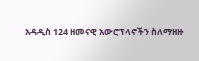አዳዲስ 124 ዘመናዊ አውሮፕላኖችን ስለማዘዙ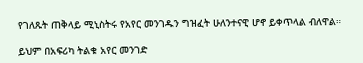የገለጹት ጠቅላይ ሚኒስትሩ የአየር መንገዱን ግዝፈት ሁለንተናዊ ሆኖ ይቀጥላል ብለዋል።

ይህም በአፍሪካ ትልቁ አየር መንገድ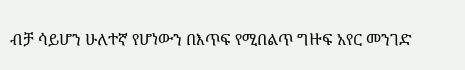ብቻ ሳይሆን ሁለተኛ የሆነውን በእጥፍ የሚበልጥ ግዙፍ አየር መንገድ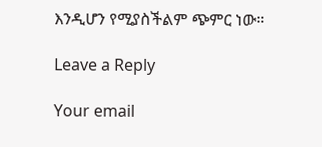እንዲሆን የሚያስችልም ጭምር ነው።

Leave a Reply

Your email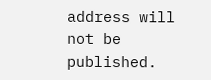address will not be published.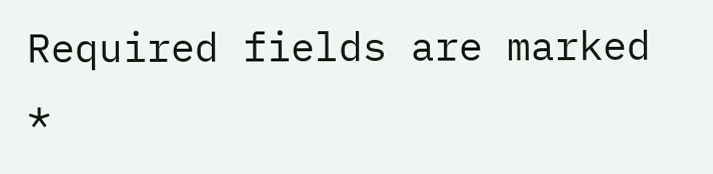Required fields are marked *